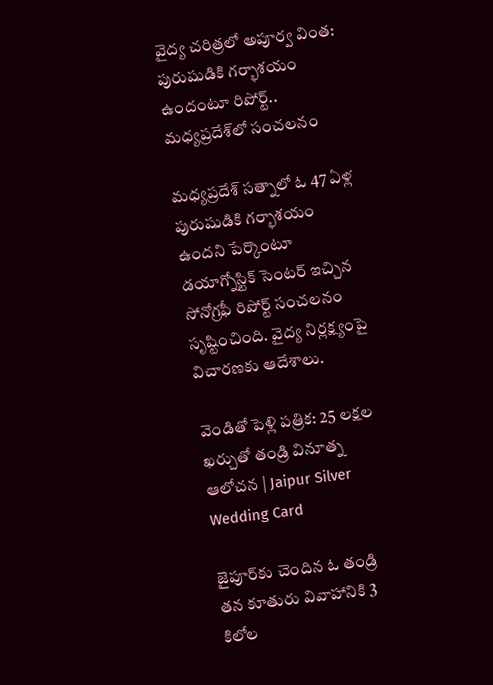వైద్య చరిత్రలో అపూర్వ వింత: పురుషుడికి గర్భాశయం ఉందంటూ రిపోర్ట్.. మధ్యప్రదేశ్‌లో సంచలనం

మధ్యప్రదేశ్ సత్నాలో ఓ 47 ఏళ్ల పురుషుడికి గర్భాశయం ఉందని పేర్కొంటూ డయాగ్నోస్టిక్ సెంటర్ ఇచ్చిన సోనోగ్రఫీ రిపోర్ట్ సంచలనం సృష్టించింది. వైద్య నిర్లక్ష్యంపై విచారణకు ఆదేశాలు.

వెండితో పెళ్లి పత్రిక: 25 లక్షల ఖర్చుతో తండ్రి వినూత్న ఆలోచన | Jaipur Silver Wedding Card

జైపూర్‌కు చెందిన ఓ తండ్రి తన కూతురు వివాహానికి 3 కిలోల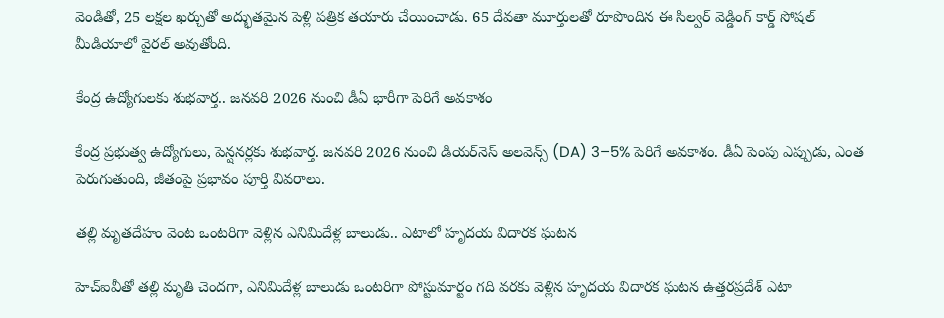వెండితో, 25 లక్షల ఖర్చుతో అద్భుతమైన పెళ్లి పత్రిక తయారు చేయించాడు. 65 దేవతా మూర్తులతో రూపొందిన ఈ సిల్వర్ వెడ్డింగ్ కార్డ్ సోషల్ మీడియాలో వైరల్ అవుతోంది.

కేంద్ర ఉద్యోగులకు శుభవార్త.. జనవరి 2026 నుంచి డీఏ భారీగా పెరిగే అవకాశం

కేంద్ర ప్రభుత్వ ఉద్యోగులు, పెన్షనర్లకు శుభవార్త. జనవరి 2026 నుంచి డియర్‌నెస్ అలవెన్స్ (DA) 3–5% పెరిగే అవకాశం. డీఏ పెంపు ఎప్పుడు, ఎంత పెరుగుతుంది, జీతంపై ప్రభావం పూర్తి వివరాలు.

తల్లి మృతదేహం వెంట ఒంటరిగా వెళ్లిన ఎనిమిదేళ్ల బాలుడు.. ఎటాలో హృదయ విదారక ఘటన

హెచ్‌ఐవీతో తల్లి మృతి చెందగా, ఎనిమిదేళ్ల బాలుడు ఒంటరిగా పోస్టుమార్టం గది వరకు వెళ్లిన హృదయ విదారక ఘటన ఉత్తరప్రదేశ్ ఎటా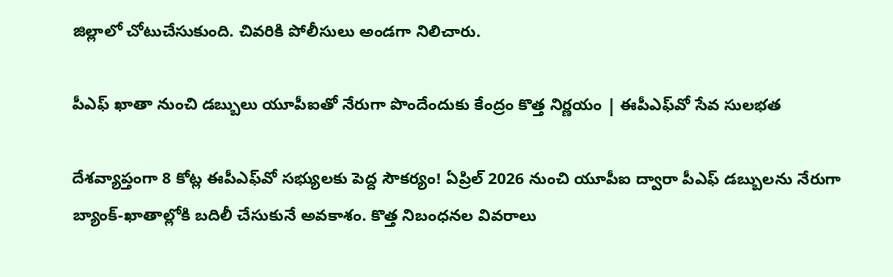జిల్లాలో చోటుచేసుకుంది. చివరికి పోలీసులు అండగా నిలిచారు.

పీఎఫ్ ఖాతా నుంచి డబ్బులు యూపీఐతో నేరుగా పొందేందుకు కేంద్రం కొత్త నిర్ణయం | ఈపీఎఫ్‌వో సేవ సులభత

దేశవ్యాప్తంగా 8 కోట్ల ఈపీఎఫ్‌వో సభ్యులకు పెద్ద సౌకర్యం! ఏప్రిల్ 2026 నుంచి యూపీఐ ద్వారా పీఎఫ్ డబ్బులను నేరుగా బ్యాంక్-ఖాతాల్లోకి బదిలీ చేసుకునే అవకాశం. కొత్త నిబంధనల వివరాలు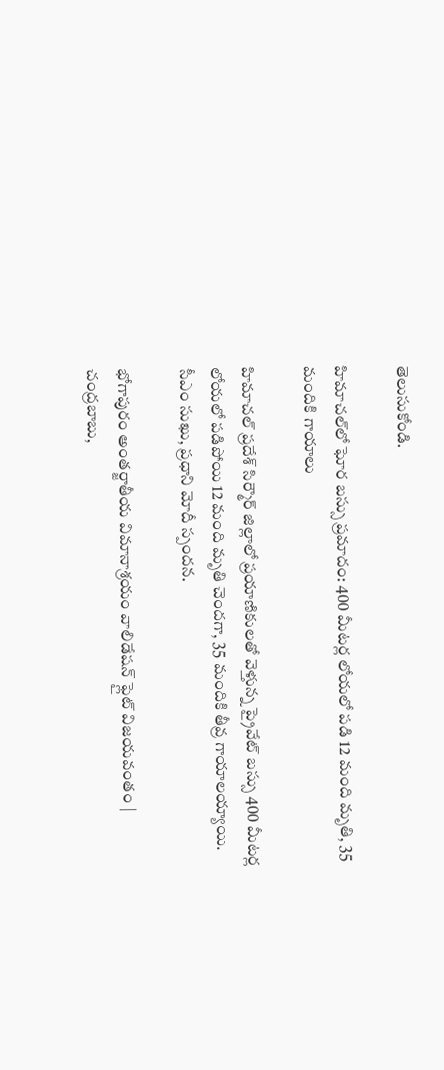తెలుసుకోండి.

హిమాచల్‌లో ఘోర బస్సు ప్రమాదం: 400 మీటర్ల లోయలో పడి 12 మంది మృతి, 35 మందికి గాయాలు

హిమాచల్ ప్రదేశ్ సిర్మౌర్ జిల్లాలో ప్రయాణికులతో వెళ్తున్న ప్రైవేట్ బస్సు 400 మీటర్ల లోయలో పడిపోయి 12 మంది మృతి చెందగా, 35 మందికి తీవ్ర గాయాలయ్యాయి. సీఎం సుఖు, ప్రధాని మోదీ స్పందన.

భోగాపురం అంతర్జాతీయ విమానాశ్రయం వాలిడేషన్ ఫ్లైట్ విజయవంతం | చంద్రబాబు,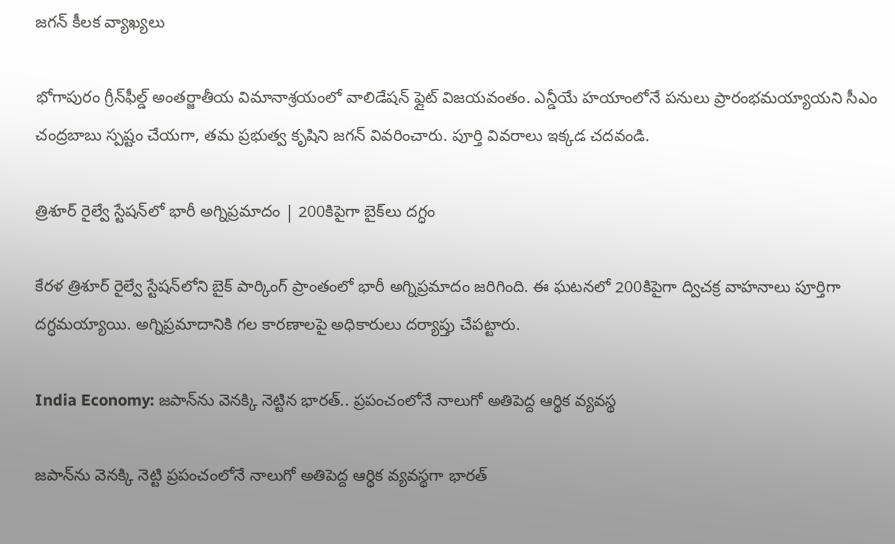జగన్ కీలక వ్యాఖ్యలు

భోగాపురం గ్రీన్‌ఫీల్డ్ అంతర్జాతీయ విమానాశ్రయంలో వాలిడేషన్ ఫ్లైట్ విజయవంతం. ఎన్డీయే హయాంలోనే పనులు ప్రారంభమయ్యాయని సీఎం చంద్రబాబు స్పష్టం చేయగా, తమ ప్రభుత్వ కృషిని జగన్ వివరించారు. పూర్తి వివరాలు ఇక్కడ చదవండి.

త్రిశూర్ రైల్వే స్టేషన్‌లో భారీ అగ్నిప్రమాదం | 200కిపైగా బైక్‌లు దగ్ధం

కేరళ త్రిశూర్ రైల్వే స్టేషన్‌లోని బైక్ పార్కింగ్ ప్రాంతంలో భారీ అగ్నిప్రమాదం జరిగింది. ఈ ఘటనలో 200కిపైగా ద్విచక్ర వాహనాలు పూర్తిగా దగ్ధమయ్యాయి. అగ్నిప్రమాదానికి గల కారణాలపై అధికారులు దర్యాప్తు చేపట్టారు.

India Economy: జపాన్‌ను వెనక్కి నెట్టిన భారత్.. ప్రపంచంలోనే నాలుగో అతిపెద్ద ఆర్థిక వ్యవస్థ

జపాన్‌ను వెనక్కి నెట్టి ప్రపంచంలోనే నాలుగో అతిపెద్ద ఆర్థిక వ్యవస్థగా భారత్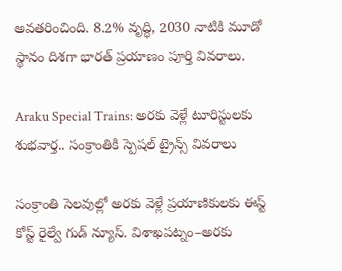అవతరించింది. 8.2% వృద్ధి, 2030 నాటికి మూడో స్థానం దిశగా భారత్ ప్రయాణం పూర్తి వివరాలు.

Araku Special Trains: అరకు వెళ్లే టూరిస్టులకు శుభవార్త.. సంక్రాంతికి స్పెషల్ ట్రైన్స్ వివరాలు

సంక్రాంతి సెలవుల్లో అరకు వెళ్లే ప్రయాణికులకు ఈస్ట్ కోస్ట్ రైల్వే గుడ్ న్యూస్. విశాఖపట్నం–అరకు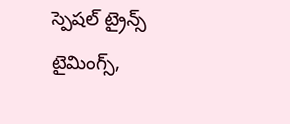స్పెషల్ ట్రైన్స్ టైమింగ్స్,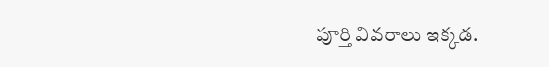పూర్తి వివరాలు ఇక్కడ.